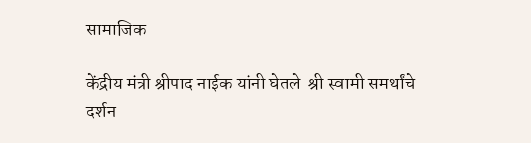सामाजिक

केंद्रीय मंत्री श्रीपाद नाईक यांनी घेतले  श्री स्वामी समर्थांचे दर्शन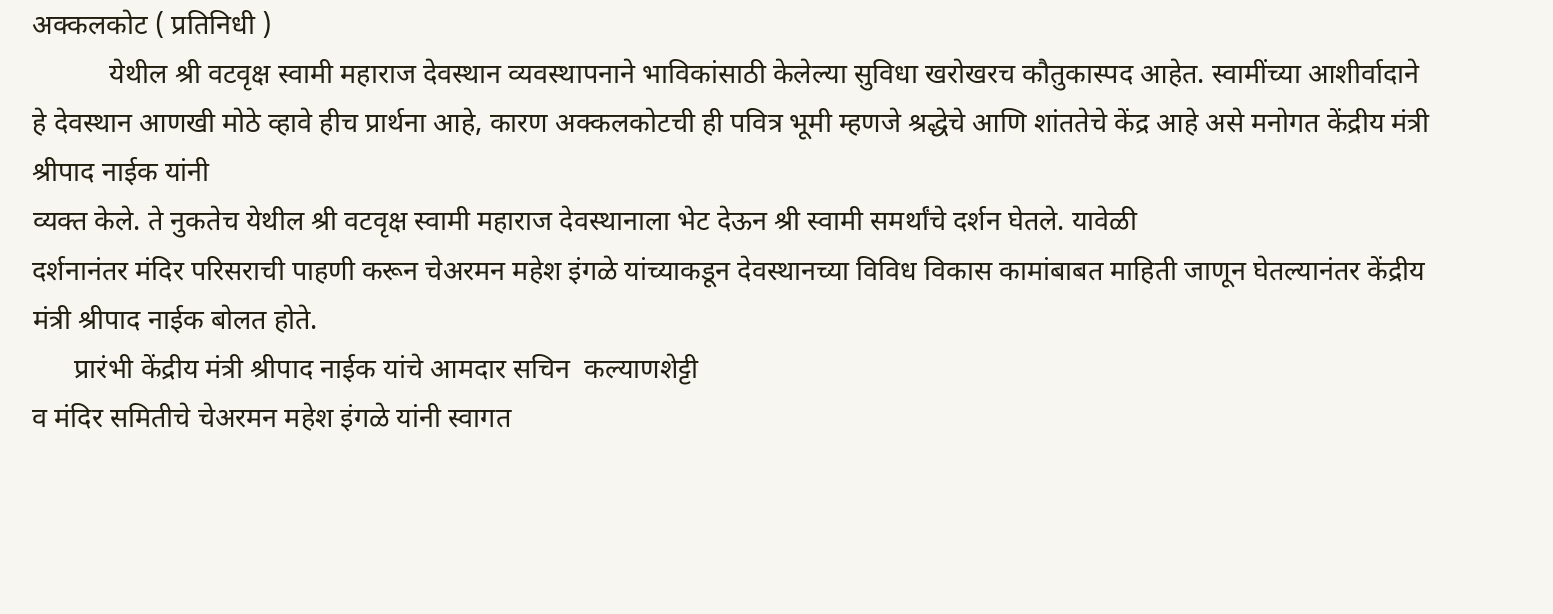अक्कलकोट ( प्रतिनिधी )
           येथील श्री वटवृक्ष स्वामी महाराज देवस्थान व्यवस्थापनाने भाविकांसाठी केलेल्या सुविधा खरोखरच कौतुकास्पद आहेत. स्वामींच्या आशीर्वादाने हे देवस्थान आणखी मोठे व्हावे हीच प्रार्थना आहे, कारण अक्कलकोटची ही पवित्र भूमी म्हणजे श्रद्धेचे आणि शांततेचे केंद्र आहे असे मनोगत केंद्रीय मंत्री श्रीपाद नाईक यांनी
व्यक्त केले. ते नुकतेच येथील श्री वटवृक्ष स्वामी महाराज देवस्थानाला भेट देऊन श्री स्वामी समर्थांचे दर्शन घेतले. यावेळी
दर्शनानंतर मंदिर परिसराची पाहणी करून चेअरमन महेश इंगळे यांच्याकडून देवस्थानच्या विविध विकास कामांबाबत माहिती जाणून घेतल्यानंतर केंद्रीय मंत्री श्रीपाद नाईक बोलत होते.
      प्रारंभी केंद्रीय मंत्री श्रीपाद नाईक यांचे आमदार सचिन  कल्याणशेट्टी
व मंदिर समितीचे चेअरमन महेश इंगळे यांनी स्वागत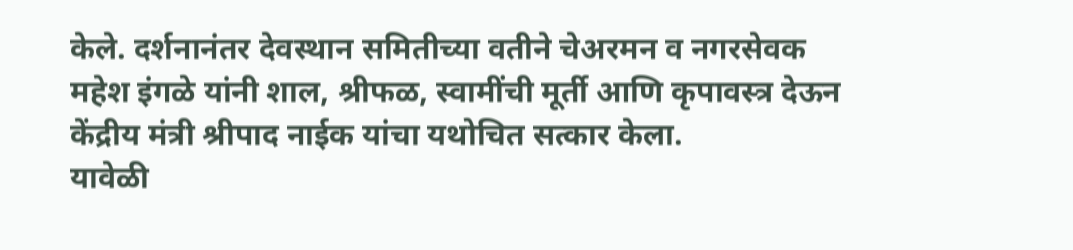केले. दर्शनानंतर देवस्थान समितीच्या वतीने चेअरमन व नगरसेवक महेश इंगळे यांनी शाल, श्रीफळ, स्वामींची मूर्ती आणि कृपावस्त्र देऊन केंद्रीय मंत्री श्रीपाद नाईक यांचा यथोचित सत्कार केला.
यावेळी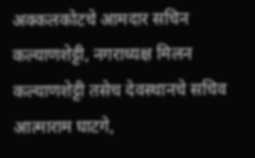अक्कलकोटचे आमदार सचिन  कल्याणशेट्टी, नगराध्यक्ष मिलन कल्याणशेट्टी तसेच देवस्थानचे सचिव आत्माराम घाटगे,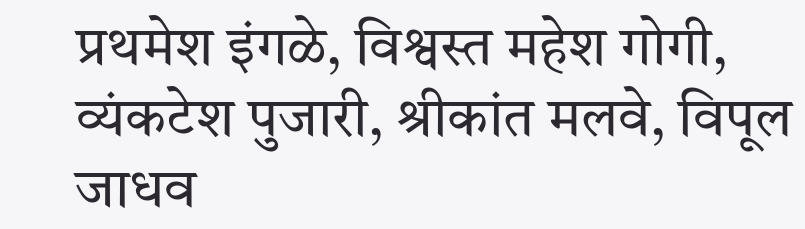प्रथमेश इंगळे, विश्वस्त महेश गोगी, व्यंकटेश पुजारी, श्रीकांत मलवे, विपूल जाधव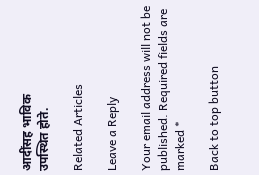आदींसह भाविक
उपस्थित होते.

Related Articles

Leave a Reply

Your email address will not be published. Required fields are marked *

Back to top button